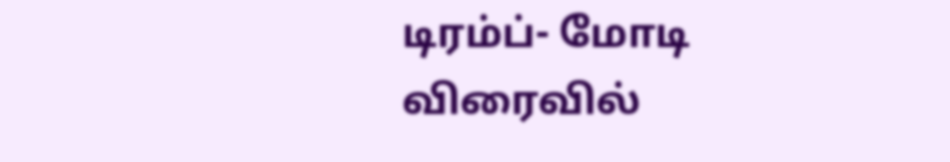டிரம்ப்- மோடி விரைவில்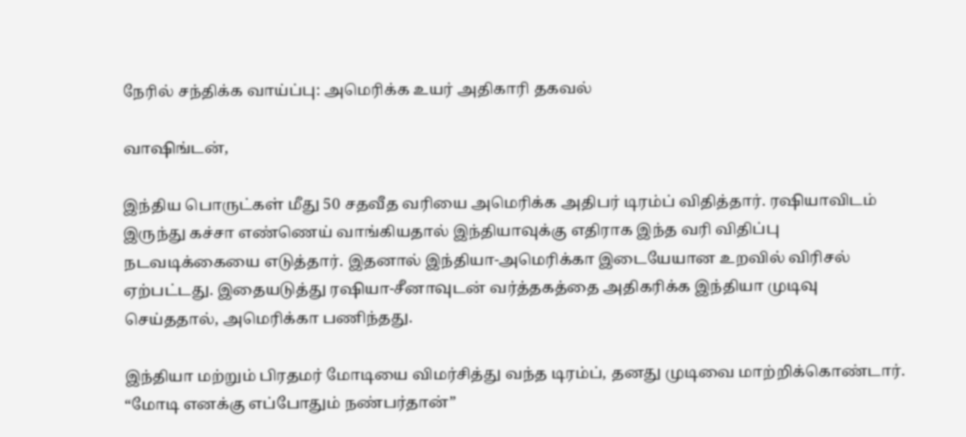நேரில் சந்திக்க வாய்ப்பு: அமெரிக்க உயர் அதிகாரி தகவல்

வாஷிங்டன்,

இந்திய பொருட்கள் மீது 50 சதவீத வரியை அமெரிக்க அதிபர் டிரம்ப் விதித்தார். ரஷியாவிடம் இருந்து கச்சா எண்ணெய் வாங்கியதால் இந்தியாவுக்கு எதிராக இந்த வரி விதிப்பு நடவடிக்கையை எடுத்தார். இதனால் இந்தியா-அமெரிக்கா இடையேயான உறவில் விரிசல் ஏற்பட்டது. இதையடுத்து ரஷியா-சீனாவுடன் வர்த்தகத்தை அதிகரிக்க இந்தியா முடிவு செய்ததால், அமெரிக்கா பணிந்தது.

இந்தியா மற்றும் பிரதமர் மோடியை விமர்சித்து வந்த டிரம்ப், தனது முடிவை மாற்றிக்கொண்டார். “மோடி எனக்கு எப்போதும் நண்பர்தான்”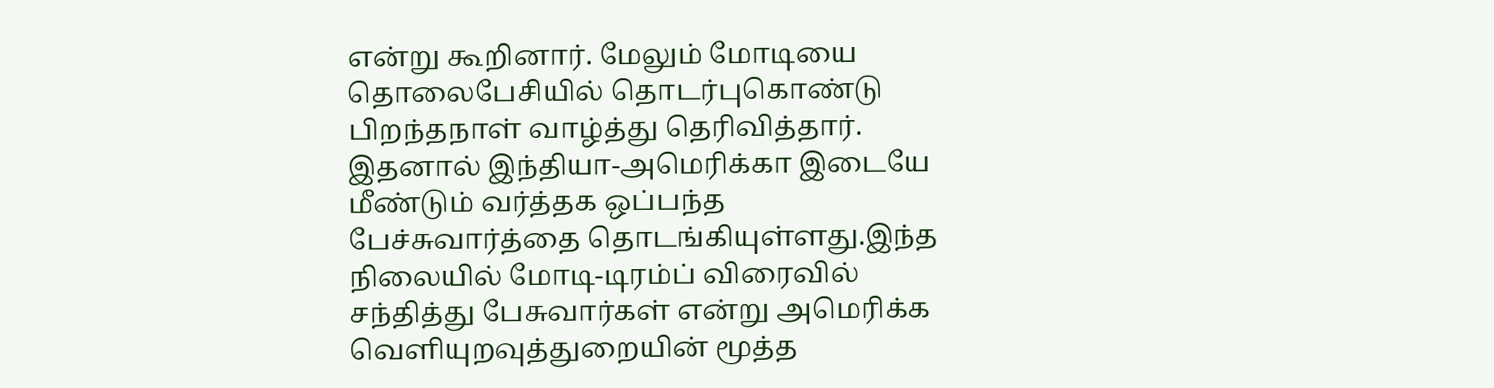என்று கூறினார். மேலும் மோடியை தொலைபேசியில் தொடர்புகொண்டு பிறந்தநாள் வாழ்த்து தெரிவித்தார். இதனால் இந்தியா-அமெரிக்கா இடையே மீண்டும் வர்த்தக ஒப்பந்த பேச்சுவார்த்தை தொடங்கியுள்ளது.இந்த நிலையில் மோடி-டிரம்ப் விரைவில் சந்தித்து பேசுவார்கள் என்று அமெரிக்க வெளியுறவுத்துறையின் மூத்த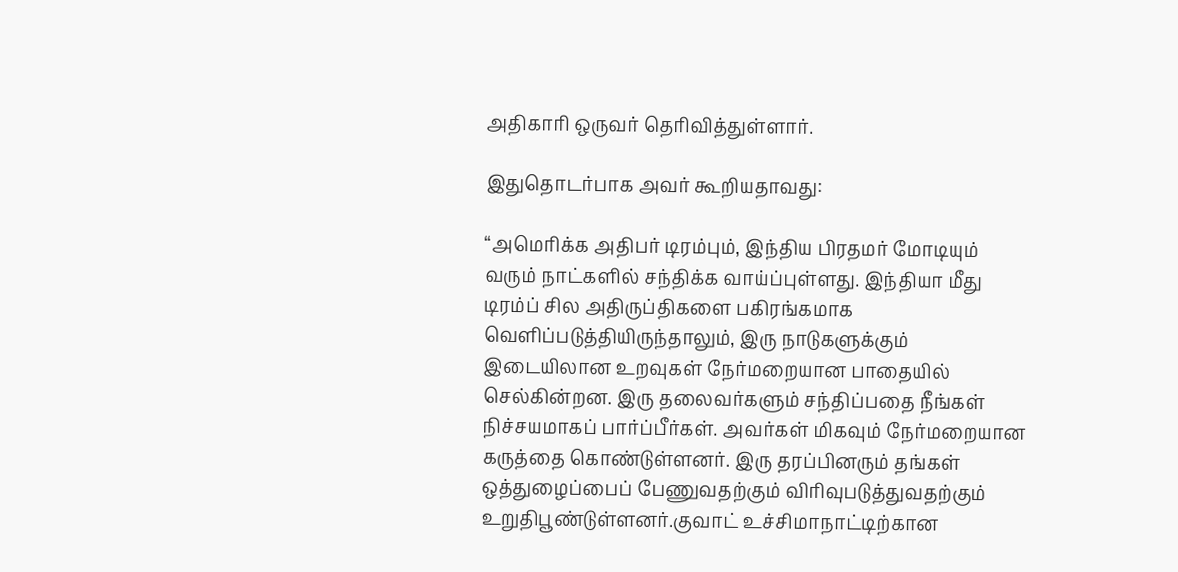அதிகாரி ஒருவர் தெரிவித்துள்ளார்.

இதுதொடர்பாக அவர் கூறியதாவது:

“அமெரிக்க அதிபர் டிரம்பும், இந்திய பிரதமர் மோடியும் வரும் நாட்களில் சந்திக்க வாய்ப்புள்ளது. இந்தியா மீது டிரம்ப் சில அதிருப்திகளை பகிரங்கமாக வெளிப்படுத்தியிருந்தாலும், இரு நாடுகளுக்கும் இடையிலான உறவுகள் நேர்மறையான பாதையில் செல்கின்றன. இரு தலைவர்களும் சந்திப்பதை நீங்கள் நிச்சயமாகப் பார்ப்பீர்கள். அவர்கள் மிகவும் நேர்மறையான கருத்தை கொண்டுள்ளனர். இரு தரப்பினரும் தங்கள் ஒத்துழைப்பைப் பேணுவதற்கும் விரிவுபடுத்துவதற்கும் உறுதிபூண்டுள்ளனர்.குவாட் உச்சிமாநாட்டிற்கான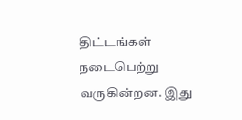திட்டங்கள் நடைபெற்று வருகின்றன. இது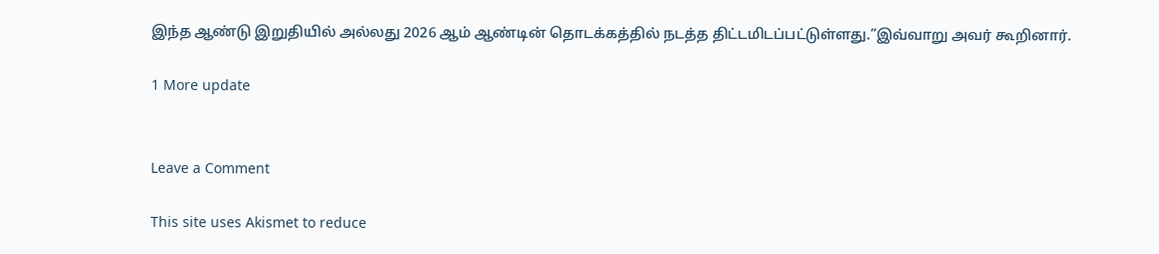இந்த ஆண்டு இறுதியில் அல்லது 2026 ஆம் ஆண்டின் தொடக்கத்தில் நடத்த திட்டமிடப்பட்டுள்ளது.”இவ்வாறு அவர் கூறினார்.

1 More update


Leave a Comment

This site uses Akismet to reduce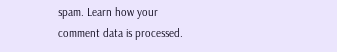spam. Learn how your comment data is processed.